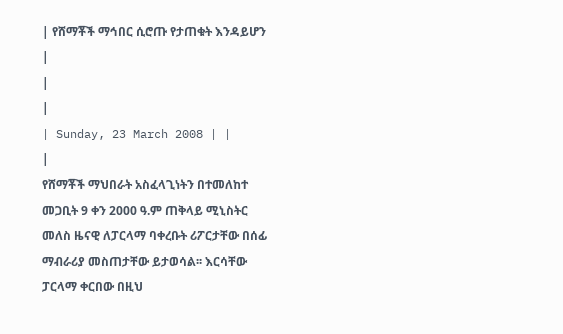| የሸማቾች ማኅበር ሲሮጡ የታጠቁት እንዳይሆን |
|
|
| Sunday, 23 March 2008 | |
|
የሸማቾች ማህበራት አስፈላጊነትን በተመለከተ መጋቢት 9 ቀን 2000 ዓ.ም ጠቅላይ ሚኒስትር መለስ ዜናዊ ለፓርላማ ባቀረቡት ሪፖርታቸው በሰፊ ማብራሪያ መስጠታቸው ይታወሳል፡፡ እርሳቸው ፓርላማ ቀርበው በዚህ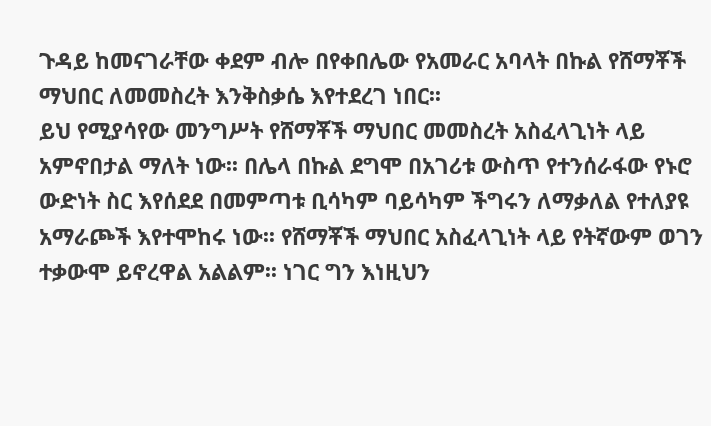ጉዳይ ከመናገራቸው ቀደም ብሎ በየቀበሌው የአመራር አባላት በኩል የሸማቾች ማህበር ለመመስረት እንቅስቃሴ እየተደረገ ነበር፡፡
ይህ የሚያሳየው መንግሥት የሸማቾች ማህበር መመስረት አስፈላጊነት ላይ አምኖበታል ማለት ነው፡፡ በሌላ በኩል ደግሞ በአገሪቱ ውስጥ የተንሰራፋው የኑሮ ውድነት ስር እየሰደደ በመምጣቱ ቢሳካም ባይሳካም ችግሩን ለማቃለል የተለያዩ አማራጮች እየተሞከሩ ነው፡፡ የሸማቾች ማህበር አስፈላጊነት ላይ የትኛውም ወገን ተቃውሞ ይኖረዋል አልልም፡፡ ነገር ግን እነዚህን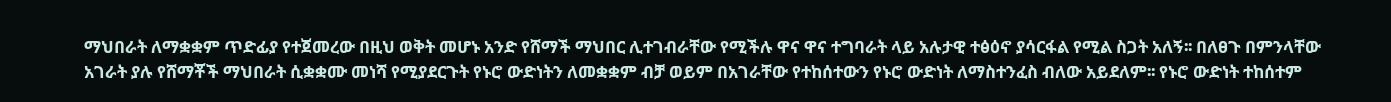ማህበራት ለማቋቋም ጥድፊያ የተጀመረው በዚህ ወቅት መሆኑ አንድ የሸማች ማህበር ሊተገብራቸው የሚችሉ ዋና ዋና ተግባራት ላይ አሉታዊ ተፅዕኖ ያሳርፋል የሚል ስጋት አለኝ፡፡ በለፀጉ በምንላቸው አገራት ያሉ የሸማቾች ማህበራት ሲቋቋሙ መነሻ የሚያደርጉት የኑሮ ውድነትን ለመቋቋም ብቻ ወይም በአገራቸው የተከሰተውን የኑሮ ውድነት ለማስተንፈስ ብለው አይደለም፡፡ የኑሮ ውድነት ተከሰተም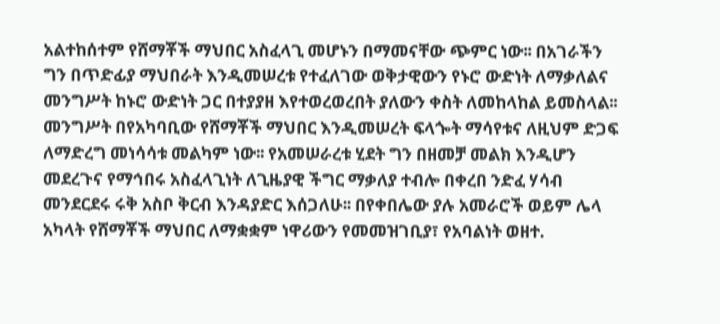አልተከሰተም የሸማቾች ማህበር አስፈላጊ መሆኑን በማመናቸው ጭምር ነው፡፡ በአገራችን ግን በጥድፊያ ማህበራት እንዲመሠረቱ የተፈለገው ወቅታዊውን የኑሮ ውድነት ለማቃለልና መንግሥት ከኑሮ ውድነት ጋር በተያያዘ እየተወረወረበት ያለውን ቀስት ለመከላከል ይመስላል፡፡ መንግሥት በየአካባቢው የሸማቾች ማህበር እንዲመሠረት ፍላጐት ማሳየቱና ለዚህም ድጋፍ ለማድረግ መነሳሳቱ መልካም ነው፡፡ የአመሠራረቱ ሂደት ግን በዘመቻ መልክ እንዲሆን መደረጉና የማኅበሩ አስፈላጊነት ለጊዜያዊ ችግር ማቃለያ ተብሎ በቀረበ ንድፈ ሃሳብ መንደርደሩ ሩቅ አስቦ ቅርብ እንዳያድር እሰጋለሁ፡፡ በየቀበሌው ያሉ አመራሮች ወይም ሌላ አካላት የሸማቾች ማህበር ለማቋቋም ነዋሪውን የመመዝገቢያ፣ የአባልነት ወዘተ.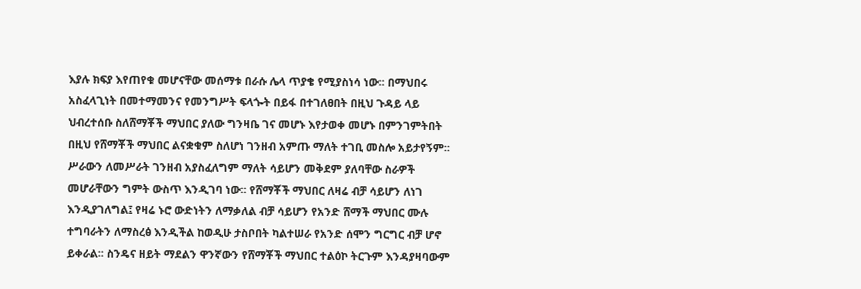እያሉ ክፍያ እየጠየቁ መሆናቸው መሰማቱ በራሱ ሌላ ጥያቄ የሚያስነሳ ነው፡፡ በማህበሩ አስፈላጊነት በመተማመንና የመንግሥት ፍላጐት በይፋ በተገለፀበት በዚህ ጉዳይ ላይ ህብረተሰቡ ስለሸማቾች ማህበር ያለው ግንዛቤ ገና መሆኑ እየታወቀ መሆኑ በምንገምትበት በዚህ የሸማቾች ማህበር ልናቋቁም ስለሆነ ገንዘብ አምጡ ማለት ተገቢ መስሎ አይታየኝም፡፡ ሥራውን ለመሥራት ገንዘብ አያስፈለግም ማለት ሳይሆን መቅደም ያለባቸው ስራዎች መሆራቸውን ግምት ውስጥ እንዲገባ ነው፡፡ የሸማቾች ማህበር ለዛሬ ብቻ ሳይሆን ለነገ እንዲያገለግል፤ የዛሬ ኑሮ ውድነትን ለማቃለል ብቻ ሳይሆን የአንድ ሸማች ማህበር ሙሉ ተግባራትን ለማስረፅ እንዲችል ከወዲሁ ታስቦበት ካልተሠራ የአንድ ሰሞን ግርግር ብቻ ሆኖ ይቀራል፡፡ ስንዴና ዘይት ማደልን ዋንኛውን የሸማቾች ማህበር ተልዕኮ ትርጉም እንዳያዛባውም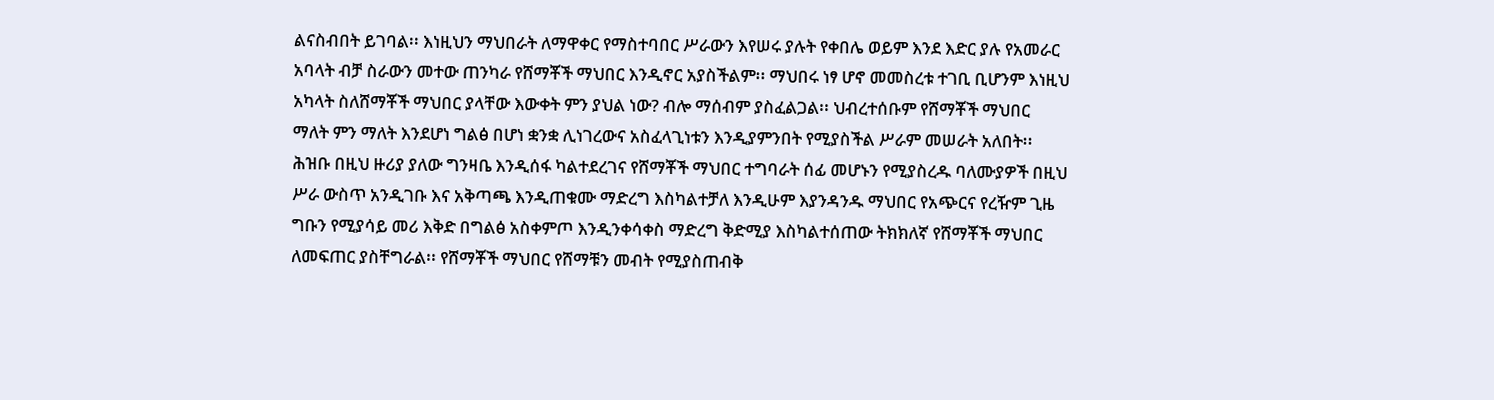ልናስብበት ይገባል፡፡ እነዚህን ማህበራት ለማዋቀር የማስተባበር ሥራውን እየሠሩ ያሉት የቀበሌ ወይም እንደ እድር ያሉ የአመራር አባላት ብቻ ስራውን መተው ጠንካራ የሸማቾች ማህበር እንዲኖር አያስችልም፡፡ ማህበሩ ነፃ ሆኖ መመስረቱ ተገቢ ቢሆንም እነዚህ አካላት ስለሸማቾች ማህበር ያላቸው እውቀት ምን ያህል ነው? ብሎ ማሰብም ያስፈልጋል፡፡ ህብረተሰቡም የሸማቾች ማህበር ማለት ምን ማለት እንደሆነ ግልፅ በሆነ ቋንቋ ሊነገረውና አስፈላጊነቱን እንዲያምንበት የሚያስችል ሥራም መሠራት አለበት፡፡ ሕዝቡ በዚህ ዙሪያ ያለው ግንዛቤ እንዲሰፋ ካልተደረገና የሸማቾች ማህበር ተግባራት ሰፊ መሆኑን የሚያስረዱ ባለሙያዎች በዚህ ሥራ ውስጥ አንዲገቡ እና አቅጣጫ እንዲጠቁሙ ማድረግ እስካልተቻለ እንዲሁም እያንዳንዱ ማህበር የአጭርና የረዥም ጊዜ ግቡን የሚያሳይ መሪ እቅድ በግልፅ አስቀምጦ እንዲንቀሳቀስ ማድረግ ቅድሚያ እስካልተሰጠው ትክክለኛ የሸማቾች ማህበር ለመፍጠር ያስቸግራል፡፡ የሸማቾች ማህበር የሸማቹን መብት የሚያስጠብቅ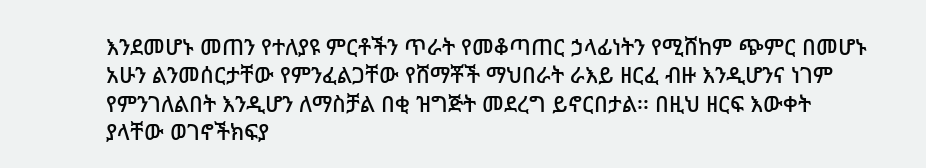እንደመሆኑ መጠን የተለያዩ ምርቶችን ጥራት የመቆጣጠር ኃላፊነትን የሚሸከም ጭምር በመሆኑ አሁን ልንመሰርታቸው የምንፈልጋቸው የሸማቾች ማህበራት ራእይ ዘርፈ ብዙ እንዲሆንና ነገም የምንገለልበት እንዲሆን ለማስቻል በቂ ዝግጅት መደረግ ይኖርበታል፡፡ በዚህ ዘርፍ እውቀት ያላቸው ወገኖችክፍያ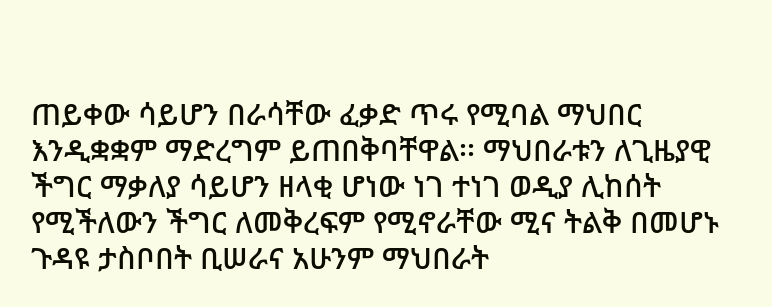ጠይቀው ሳይሆን በራሳቸው ፈቃድ ጥሩ የሚባል ማህበር እንዲቋቋም ማድረግም ይጠበቅባቸዋል፡፡ ማህበራቱን ለጊዜያዊ ችግር ማቃለያ ሳይሆን ዘላቂ ሆነው ነገ ተነገ ወዲያ ሊከሰት የሚችለውን ችግር ለመቅረፍም የሚኖራቸው ሚና ትልቅ በመሆኑ ጉዳዩ ታስቦበት ቢሠራና አሁንም ማህበራት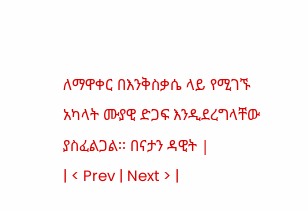ለማዋቀር በእንቅስቃሴ ላይ የሚገኙ አካላት ሙያዊ ድጋፍ እንዲደረግላቸው ያስፈልጋል፡፡ በናታን ዳዊት |
| < Prev | Next > |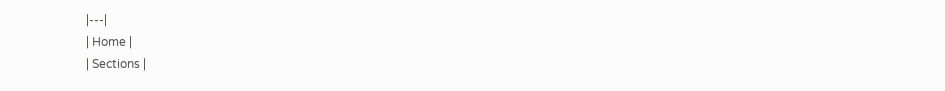|---|
| Home |
| Sections |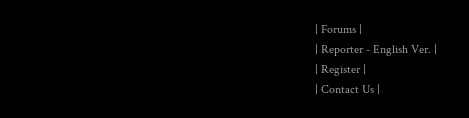| Forums |
| Reporter - English Ver. |
| Register |
| Contact Us |